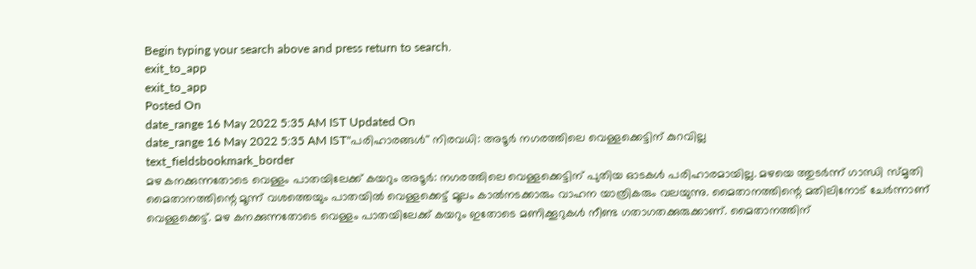Begin typing your search above and press return to search.
exit_to_app
exit_to_app
Posted On
date_range 16 May 2022 5:35 AM IST Updated On
date_range 16 May 2022 5:35 AM IST''പരിഹാരങ്ങൾ'' നിരവധി: അടൂർ നഗരത്തിലെ വെള്ളക്കെട്ടിന് കുറവില്ല
text_fieldsbookmark_border
മഴ കനക്കുന്നതോടെ വെള്ളം പാതയിലേക്ക് കയറും അടൂർ: നഗരത്തിലെ വെള്ളക്കെട്ടിന് പുതിയ ഓടകൾ പരിഹാരമായില്ല. മഴയെ ത്തുടർന്ന് ഗാന്ധി സ്മൃതി മൈതാനത്തിന്റെ മൂന്ന് വശത്തെയും പാതയിൽ വെള്ളക്കെട്ട് മൂലം കാൽനടക്കാരും വാഹന യാത്രികരും വലയുന്നു. മൈതാനത്തിന്റെ മതിലിനോട് ചേർന്നാണ് വെള്ളക്കെട്ട്. മഴ കനക്കുന്നതോടെ വെള്ളം പാതയിലേക്ക് കയറും ഇതോടെ മണിക്കൂറുകൾ നീണ്ട ഗതാഗതക്കുരുക്കാണ്. മൈതാനത്തിന്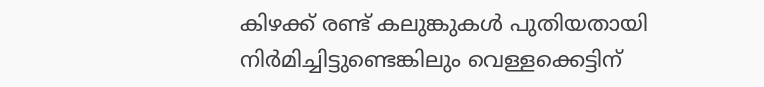കിഴക്ക് രണ്ട് കലുങ്കുകൾ പുതിയതായി നിർമിച്ചിട്ടുണ്ടെങ്കിലും വെള്ളക്കെട്ടിന്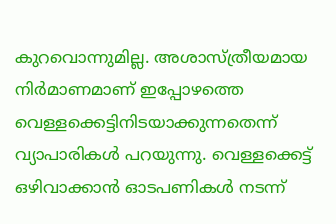കുറവൊന്നുമില്ല. അശാസ്ത്രീയമായ നിർമാണമാണ് ഇപ്പോഴത്തെ വെള്ളക്കെട്ടിനിടയാക്കുന്നതെന്ന് വ്യാപാരികൾ പറയുന്നു. വെള്ളക്കെട്ട് ഒഴിവാക്കാൻ ഓടപണികൾ നടന്ന്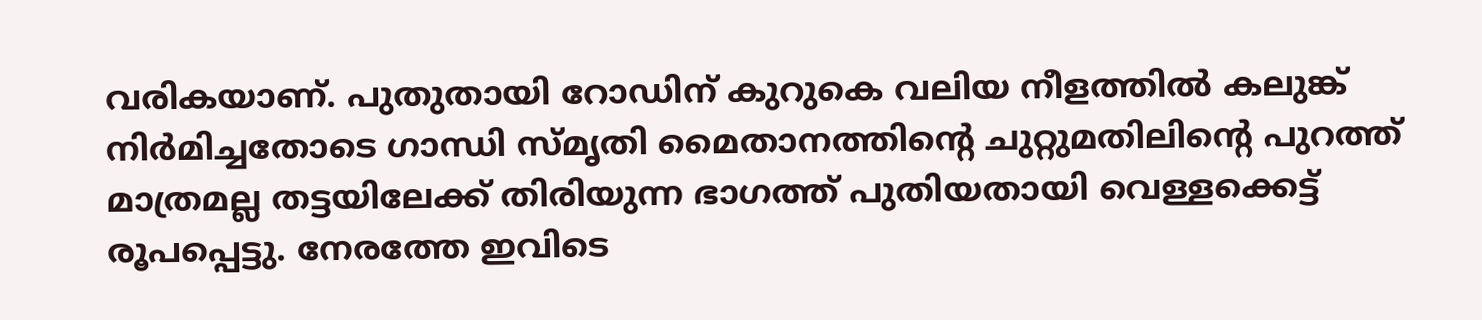വരികയാണ്. പുതുതായി റോഡിന് കുറുകെ വലിയ നീളത്തിൽ കലുങ്ക് നിർമിച്ചതോടെ ഗാന്ധി സ്മൃതി മൈതാനത്തിന്റെ ചുറ്റുമതിലിന്റെ പുറത്ത് മാത്രമല്ല തട്ടയിലേക്ക് തിരിയുന്ന ഭാഗത്ത് പുതിയതായി വെള്ളക്കെട്ട് രൂപപ്പെട്ടു. നേരത്തേ ഇവിടെ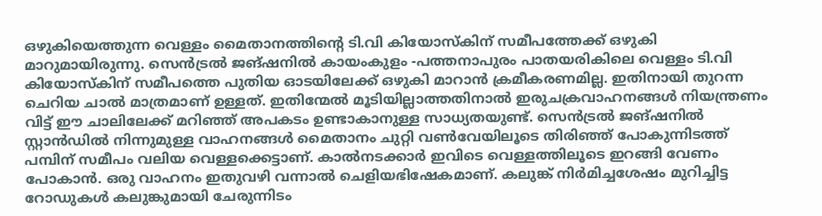ഒഴുകിയെത്തുന്ന വെള്ളം മൈതാനത്തിന്റെ ടി.വി കിയോസ്കിന് സമീപത്തേക്ക് ഒഴുകി മാറുമായിരുന്നു. സെൻട്രൽ ജങ്ഷനിൽ കായംകുളം -പത്തനാപുരം പാതയരികിലെ വെള്ളം ടി.വി കിയോസ്കിന് സമീപത്തെ പുതിയ ഓടയിലേക്ക് ഒഴുകി മാറാൻ ക്രമീകരണമില്ല. ഇതിനായി തുറന്ന ചെറിയ ചാൽ മാത്രമാണ് ഉള്ളത്. ഇതിന്മേൽ മൂടിയില്ലാത്തതിനാൽ ഇരുചക്രവാഹനങ്ങൾ നിയന്ത്രണം വിട്ട് ഈ ചാലിലേക്ക് മറിഞ്ഞ് അപകടം ഉണ്ടാകാനുള്ള സാധ്യതയുണ്ട്. സെൻട്രൽ ജങ്ഷനിൽ സ്റ്റാൻഡിൽ നിന്നുമുള്ള വാഹനങ്ങൾ മൈതാനം ചുറ്റി വൺവേയിലൂടെ തിരിഞ്ഞ് പോകുന്നിടത്ത് പമ്പിന് സമീപം വലിയ വെള്ളക്കെട്ടാണ്. കാൽനടക്കാർ ഇവിടെ വെള്ളത്തിലൂടെ ഇറങ്ങി വേണം പോകാൻ. ഒരു വാഹനം ഇതുവഴി വന്നാൽ ചെളിയഭിഷേകമാണ്. കലുങ്ക് നിർമിച്ചശേഷം മുറിച്ചിട്ട റോഡുകൾ കലുങ്കുമായി ചേരുന്നിടം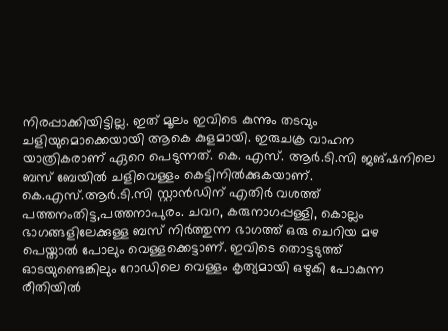നിരപ്പാക്കിയിട്ടില്ല. ഇത് മൂലം ഇവിടെ കുന്നും തടവും ചളിയുമൊക്കെയായി ആകെ കുളമായി. ഇരുചക്ര വാഹന യാത്രികരാണ് ഏറെ പെടുന്നത്. കെ. എസ്. ആർ.ടി.സി ജങ്ഷനിലെ ബസ് ബേയിൽ ചളിവെള്ളം കെട്ടിനിൽക്കുകയാണ്. കെ.എസ്.ആർ.ടി.സി സ്റ്റാൻഡിന് എതിർ വശത്ത് പത്തനംതിട്ട,പത്തനാപുരം. ചവറ, കരുനാഗപ്പള്ളി, കൊല്ലം ഭാഗങ്ങളിലേക്കുള്ള ബസ് നിർത്തുന്ന ഭാഗത്ത് ഒരു ചെറിയ മഴ പെയ്താൽ പോലും വെള്ളക്കെട്ടാണ്. ഇവിടെ തൊട്ടടുത്ത് ഓടയുണ്ടെങ്കിലും റോഡിലെ വെള്ളം കൃത്യമായി ഒഴുകി പോകുന്ന രീതിയിൽ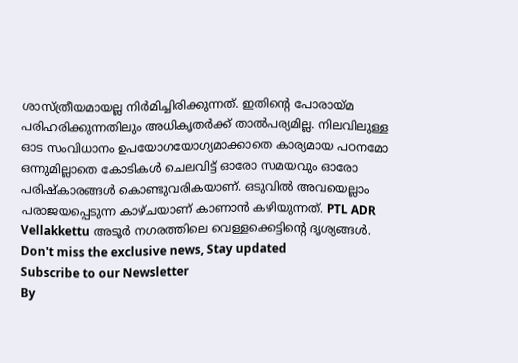ശാസ്ത്രീയമായല്ല നിർമിച്ചിരിക്കുന്നത്. ഇതിന്റെ പോരായ്മ പരിഹരിക്കുന്നതിലും അധികൃതർക്ക് താൽപര്യമില്ല. നിലവിലുള്ള ഓട സംവിധാനം ഉപയോഗയോഗ്യമാക്കാതെ കാര്യമായ പഠനമോ ഒന്നുമില്ലാതെ കോടികൾ ചെലവിട്ട് ഓരോ സമയവും ഓരോ പരിഷ്കാരങ്ങൾ കൊണ്ടുവരികയാണ്. ഒടുവിൽ അവയെല്ലാം പരാജയപ്പെടുന്ന കാഴ്ചയാണ് കാണാൻ കഴിയുന്നത്. PTL ADR Vellakkettu അടൂർ നഗരത്തിലെ വെള്ളക്കെട്ടിന്റെ ദൃശ്യങ്ങൾ.
Don't miss the exclusive news, Stay updated
Subscribe to our Newsletter
By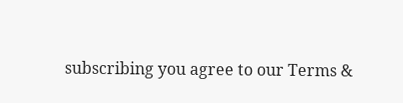subscribing you agree to our Terms &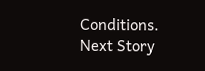Conditions.
Next Story